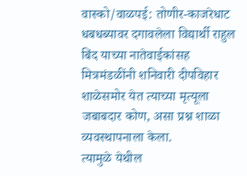वास्को/वाळपई: तोणीर-काजरेधाट धबधब्यावर दगावलेला विद्यार्थी राहुल बिंद याच्या नातेवाईकांसह मित्रमंडळींनी शनिवारी दीपविहार शाळेसमोर येत त्याच्या मृत्यूला जबाबदार कोण, असा प्रश्न शाळा व्यवस्थापनाला केला.
त्यामुळे येथील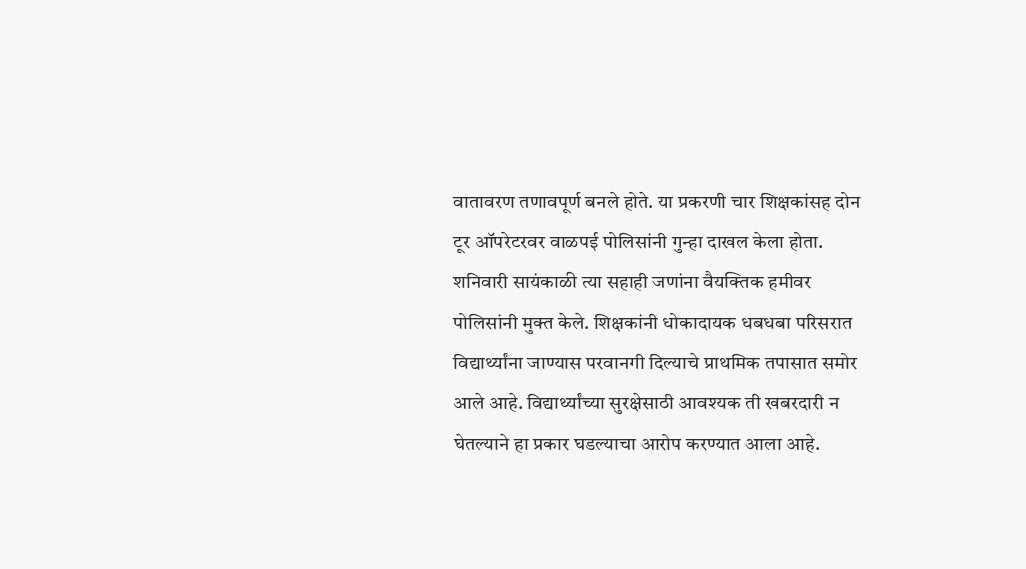वातावरण तणावपूर्ण बनले होते. या प्रकरणी चार शिक्षकांसह दोन टूर ऑपरेटरवर वाळपई पोलिसांनी गुन्हा दाखल केला होता. शनिवारी सायंकाळी त्या सहाही जणांना वैयक्तिक हमीवर पोलिसांनी मुक्त केले. शिक्षकांनी धोकादायक धबधबा परिसरात विद्यार्थ्यांना जाण्यास परवानगी दिल्याचे प्राथमिक तपासात समोर आले आहे. विद्यार्थ्यांच्या सुरक्षेसाठी आवश्यक ती खबरदारी न घेतल्याने हा प्रकार घडल्याचा आरोप करण्यात आला आहे.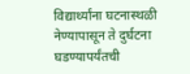विद्यार्थ्यांना घटनास्थळी नेण्यापासून ते दुर्घटना घडण्यापर्यंतची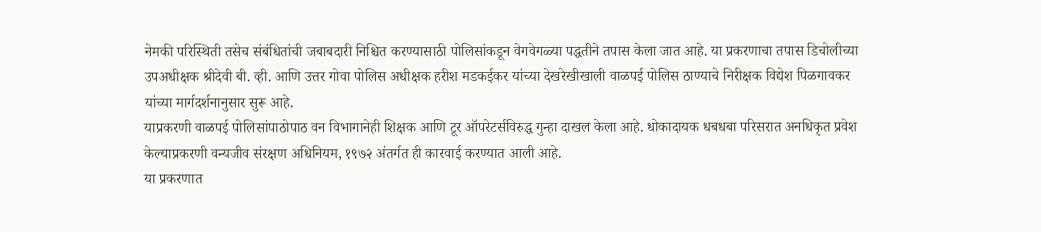नेमकी परिस्थिती तसेच संबंधितांची जबाबदारी निश्चित करण्यासाठी पोलिसांकडून वेगवेगळ्या पद्धतीने तपास केला जात आहे. या प्रकरणाचा तपास डिचोलीच्या उपअधीक्षक श्रीदेवी बी. व्ही. आणि उत्तर गोवा पोलिस अधीक्षक हरीश मडकईकर यांच्या देखरेखीखाली वाळपई पोलिस ठाण्याचे निरीक्षक विद्येश पिळगावकर यांच्या मार्गदर्शनानुसार सुरू आहे.
याप्रकरणी वाळपई पोलिसांपाठोपाठ वन विभागानेही शिक्षक आणि टूर ऑपरेटर्सविरुद्ध गुन्हा दाखल केला आहे. धोकादायक धबधबा परिसरात अनधिकृत प्रवेश केल्याप्रकरणी वन्यजीव संरक्षण अधिनियम, १९७२ अंतर्गत ही कारवाई करण्यात आली आहे.
या प्रकरणात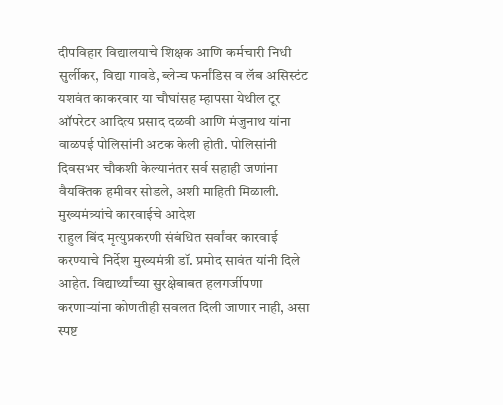दीपविहार विद्यालयाचे शिक्षक आणि कर्मचारी निधी सुर्लीकर, विद्या गावडे, ब्लेन्च फर्नांडिस व लॅब असिस्टंट यशवंत काकरवार या चौघांसह म्हापसा येथील टूर ऑपरेटर आदित्य प्रसाद दळवी आणि मंजुनाथ यांना वाळपई पोलिसांनी अटक केली होती. पोलिसांनी दिवसभर चौकशी केल्यानंतर सर्व सहाही जणांना वैयक्तिक हमीवर सोडले, अशी माहिती मिळाली.
मुख्यमंत्र्यांचे कारवाईचे आदेश
राहुल बिंद मृत्युप्रकरणी संबंधित सर्वांवर कारवाई करण्याचे निर्देश मुख्यमंत्री डॉ. प्रमोद सावंत यांनी दिले आहेत. विद्यार्थ्यांच्या सुरक्षेबाबत हलगर्जीपणा करणाऱ्यांना कोणतीही सवलत दिली जाणार नाही, असा स्पष्ट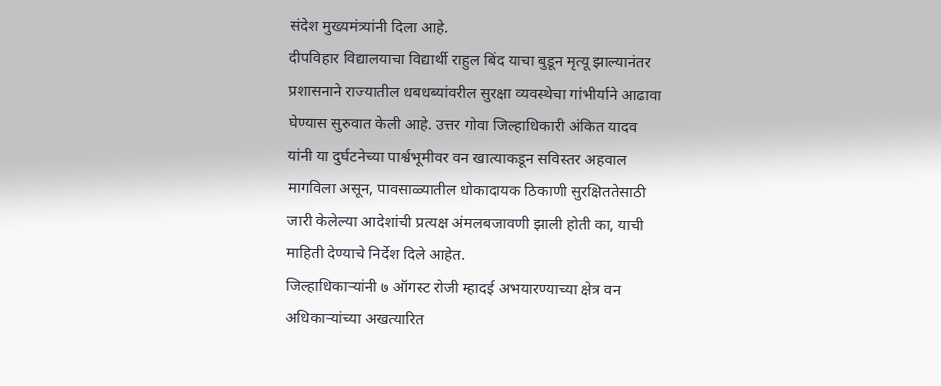संदेश मुख्यमंत्र्यांनी दिला आहे.
दीपविहार विद्यालयाचा विद्यार्थी राहुल बिंद याचा बुडून मृत्यू झाल्यानंतर प्रशासनाने राज्यातील धबधब्यांवरील सुरक्षा व्यवस्थेचा गांभीर्याने आढावा घेण्यास सुरुवात केली आहे. उत्तर गोवा जिल्हाधिकारी अंकित यादव यांनी या दुर्घटनेच्या पार्श्वभूमीवर वन खात्याकडून सविस्तर अहवाल मागविला असून, पावसाळ्यातील धोकादायक ठिकाणी सुरक्षिततेसाठी जारी केलेल्या आदेशांची प्रत्यक्ष अंमलबजावणी झाली होती का, याची माहिती देण्याचे निर्देश दिले आहेत.
जिल्हाधिकाऱ्यांनी ७ ऑगस्ट रोजी म्हादई अभयारण्याच्या क्षेत्र वन अधिकाऱ्यांच्या अखत्यारित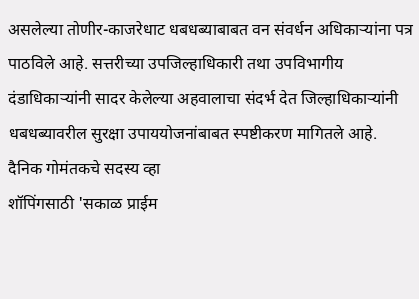असलेल्या तोणीर-काजरेधाट धबधब्याबाबत वन संवर्धन अधिकाऱ्यांना पत्र पाठविले आहे. सत्तरीच्या उपजिल्हाधिकारी तथा उपविभागीय दंडाधिकाऱ्यांनी सादर केलेल्या अहवालाचा संदर्भ देत जिल्हाधिकाऱ्यांनी धबधब्यावरील सुरक्षा उपाययोजनांबाबत स्पष्टीकरण मागितले आहे.
दैनिक गोमंतकचे सदस्य व्हा
शॉपिंगसाठी 'सकाळ प्राईम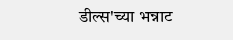डील्स'च्या भन्नाट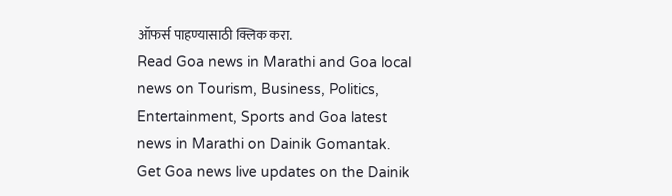ऑफर्स पाहण्यासाठी क्लिक करा.
Read Goa news in Marathi and Goa local news on Tourism, Business, Politics, Entertainment, Sports and Goa latest news in Marathi on Dainik Gomantak. Get Goa news live updates on the Dainik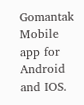Gomantak Mobile app for Android and IOS.